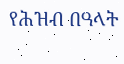የሕዝብ በዓላት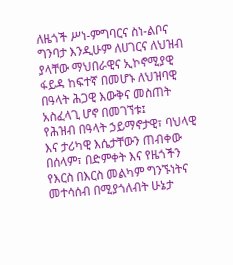ለዜጎች ሥነ-ምግባርና ስነ-ልቦና ግንባታ እንዲሁም ለሀገርና ለህዝብ ያላቸው ማህበራዊና ኢኮኖሚያዊ ፋይዳ ከፍተኛ በመሆኑ ለህዝባዊ በዓላት ሕጋዊ እውቅና መስጠት አስፈላጊ ሆኖ በመገኘቱ፤
የሕዝብ በዓላት ኃይማኖታዊ፣ ባህላዊ እና ታሪካዊ እሴታቸውን ጠብቀው በሰላም፣ በድምቀት እና የዜጎችን የእርስ በእርስ መልካም ግንኙነትና መተሳሰብ በሚያጎለብት ሁኔታ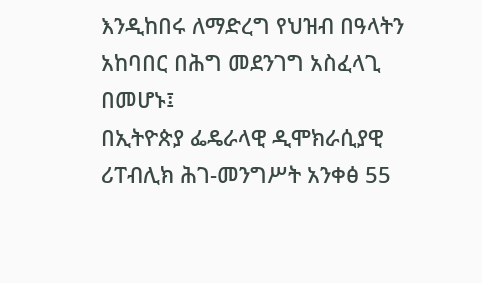እንዲከበሩ ለማድረግ የህዝብ በዓላትን አከባበር በሕግ መደንገግ አስፈላጊ በመሆኑ፤
በኢትዮጵያ ፌዴራላዊ ዲሞክራሲያዊ ሪፐብሊክ ሕገ-መንግሥት አንቀፅ 55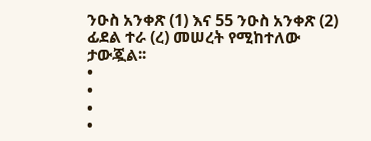ንዑስ አንቀጽ (1) እና 55 ንዑስ አንቀጽ (2) ፊደል ተራ (ረ) መሠረት የሚከተለው ታውጇል፡፡
•
•
•
•